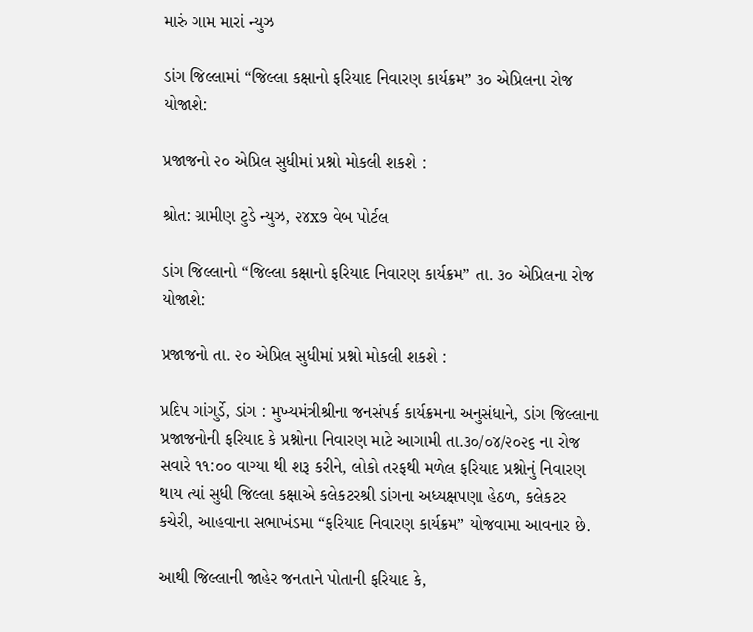મારું ગામ મારાં ન્યુઝ

ડાંગ જિલ્લામાં “જિલ્લા કક્ષાનો ફરિયાદ નિવારણ કાર્યક્રમ” ૩૦ એપ્રિલના રોજ યોજાશે:

પ્રજાજનો ૨૦ એપ્રિલ સુધીમાં પ્રશ્નો મોકલી શકશે :

શ્રોત: ગ્રામીણ ટુડે ન્યુઝ, ૨૪x૭ વેબ પોર્ટલ

ડાંગ જિલ્લાનો “જિલ્લા કક્ષાનો ફરિયાદ નિવારણ કાર્યક્રમ” તા. ૩૦ એપ્રિલના રોજ યોજાશે:

પ્રજાજનો તા. ૨૦ એપ્રિલ સુધીમાં પ્રશ્નો મોકલી શકશે :

પ્રદિપ ગાંગુર્ડે, ડાંગ : મુખ્યમંત્રીશ્રીના જનસંપર્ક કાર્યક્રમના અનુસંધાને, ડાંગ જિલ્લાના પ્રજાજનોની ફરિયાદ કે પ્રશ્નોના નિવારણ માટે આગામી તા.૩૦/૦૪/૨૦૨૬ ના રોજ સવારે ૧૧:૦૦ વાગ્યા થી શરૂ કરીને, લોકો તરફથી મળેલ ફરિયાદ પ્રશ્નોનું નિવારણ થાય ત્યાં સુધી જિલ્લા કક્ષાએ કલેકટરશ્રી ડાંગના અધ્યક્ષપણા હેઠળ, કલેકટર કચેરી, આહવાના સભાખંડમા “ફરિયાદ નિવારણ કાર્યક્રમ” યોજવામા આવનાર છે.

આથી જિલ્લાની જાહેર જનતાને પોતાની ફરિયાદ કે,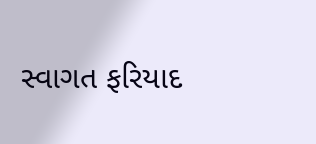સ્વાગત ફરિયાદ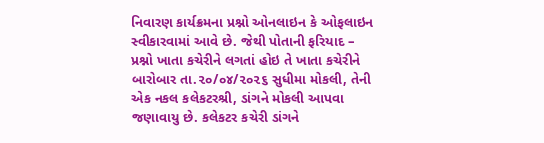નિવારણ કાર્યક્રમના પ્રશ્નો ઓનલાઇન કે ઓફલાઇન સ્વીકારવામાં આવે છે. જેથી પોતાની ફરિયાદ – પ્રશ્નો ખાતા કચેરીને લગતાં હોઇ તે ખાતા કચેરીને બારોબાર તા.૨૦/૦૪/૨૦૨૬ સુધીમા મોકલી, તેની એક નકલ કલેકટરશ્રી, ડાંગને મોકલી આપવા જણાવાયુ છે. કલેકટર કચેરી ડાંગને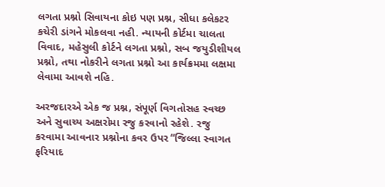લગતા પ્રશ્નો સિવાયના કોઇ પણ પ્રશ્ન, સીધા કલેકટર કચેરી ડાંગને મોકલવા નહી. ન્યાયની કોર્ટમા ચાલતા વિવાદ, મહેસુલી કોર્ટને લગતા પ્રશ્નો, સબ જયુડીશીયલ પ્રશ્નો, તથા નોકરીને લગતા પ્રશ્નો આ કાર્યક્રમમા લક્ષમા લેવામા આવશે નહિ.

અરજદારએ એક જ પ્રશ્ન, સંપૂર્ણ વિગતોસહ સ્વચ્છ અને સુવાચ્ય અક્ષરોમા રજુ કરવાનો રહેશે. રજુ કરવામા આવનાર પ્રશ્નોના કવર ઉપર “જિલ્લા સ્વાગત ફરિયાદ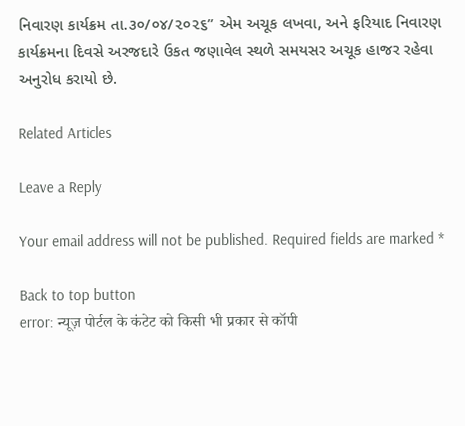નિવારણ કાર્યક્રમ તા.૩૦/૦૪/૨૦૨૬” એમ અચૂક લખવા, અને ફરિયાદ નિવારણ કાર્યક્રમના દિવસે અરજદારે ઉકત જણાવેલ સ્થળે સમયસર અચૂક હાજર રહેવા અનુરોધ કરાયો છે.

Related Articles

Leave a Reply

Your email address will not be published. Required fields are marked *

Back to top button
error: न्यूज़ पोर्टल के कंटेट को किसी भी प्रकार से कॉपी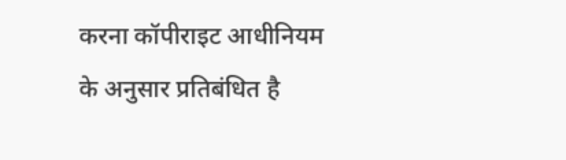करना कॉपीराइट आधीनियम के अनुसार प्रतिबंधित है